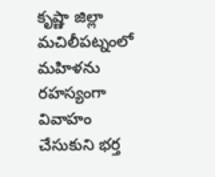కృష్ణా జిల్లా మచిలీపట్నంలో మహిళను రహస్యంగా వివాహం చేసుకుని భర్త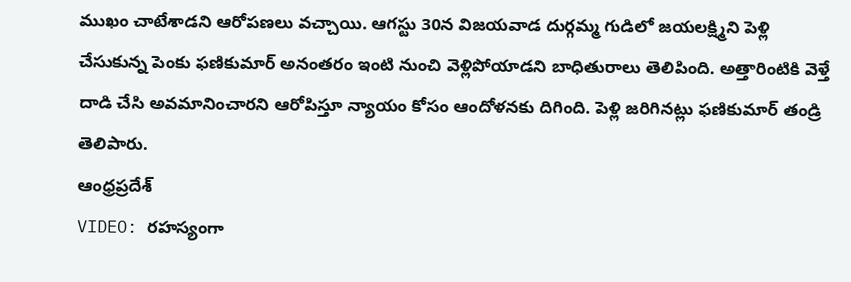ముఖం చాటేశాడని ఆరోపణలు వచ్చాయి. ఆగస్టు 30న విజయవాడ దుర్గమ్మ గుడిలో జయలక్ష్మిని పెళ్లి చేసుకున్న పెంకు ఫణికుమార్ అనంతరం ఇంటి నుంచి వెళ్లిపోయాడని బాధితురాలు తెలిపింది. అత్తారింటికి వెళ్తే దాడి చేసి అవమానించారని ఆరోపిస్తూ న్యాయం కోసం ఆందోళనకు దిగింది. పెళ్లి జరిగినట్లు ఫణికుమార్ తండ్రి తెలిపారు.
ఆంధ్రప్రదేశ్
VIDEO: రహస్యంగా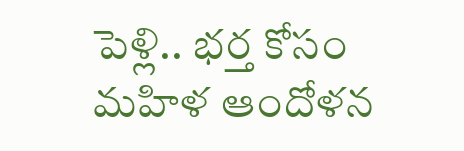పెళ్లి.. భర్త కోసం మహిళ ఆందోళన